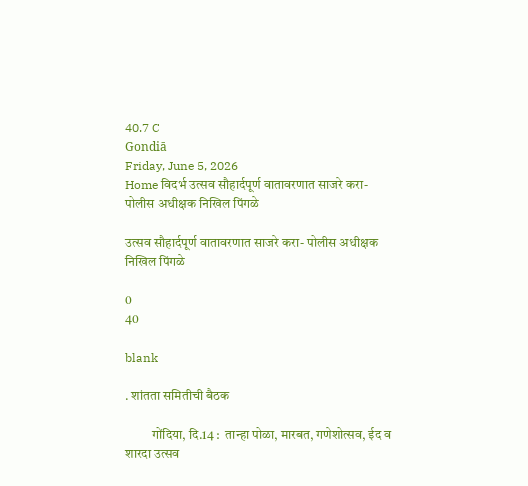40.7 C
Gondiā
Friday, June 5, 2026
Home विदर्भ उत्सव सौहार्दपूर्ण वातावरणात साजरे करा- पोलीस अधीक्षक निखिल पिंगळे

उत्सव सौहार्दपूर्ण वातावरणात साजरे करा- पोलीस अधीक्षक निखिल पिंगळे

0
40

blank

. शांतता समितीची बैठक

          गोंदिया, दि.14 :  तान्हा पोळा, मारबत, गणेशोत्सव, ईद व शारदा उत्सव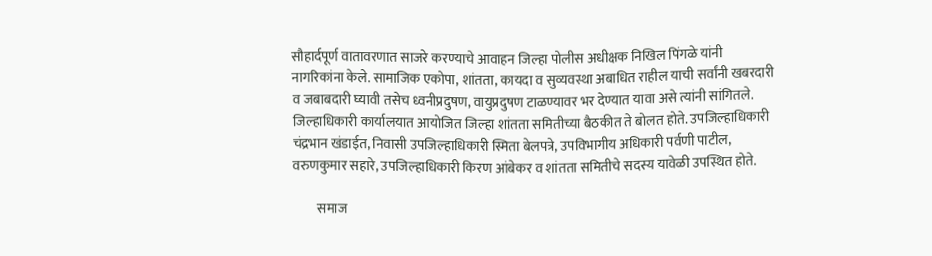सौहार्दपूर्ण वातावरणात साजरे करण्याचे आवाहन जिल्हा पोलीस अधीक्षक निखिल पिंगळे यांनी नागरिकांना केले. सामाजिक एकोपा, शांतता, कायदा व सुव्यवस्था अबाधित राहील याची सर्वांनी खबरदारी व जबाबदारी घ्यावी तसेच ध्वनीप्रदुषण, वायुप्रदुषण टाळण्यावर भर देण्यात यावा असे त्यांनी सांगितले. जिल्हाधिकारी कार्यालयात आयोजित जिल्हा शांतता समितीच्या बैठकीत ते बोलत होते. उपजिल्हाधिकारी चंद्रभान खंडाईत, निवासी उपजिल्हाधिकारी स्मिता बेलपत्रे, उपविभागीय अधिकारी पर्वणी पाटील, वरुणकुमार सहारे, उपजिल्हाधिकारी किरण आंबेकर व शांतता समितीचे सदस्य यावेळी उपस्थित होते.

         समाज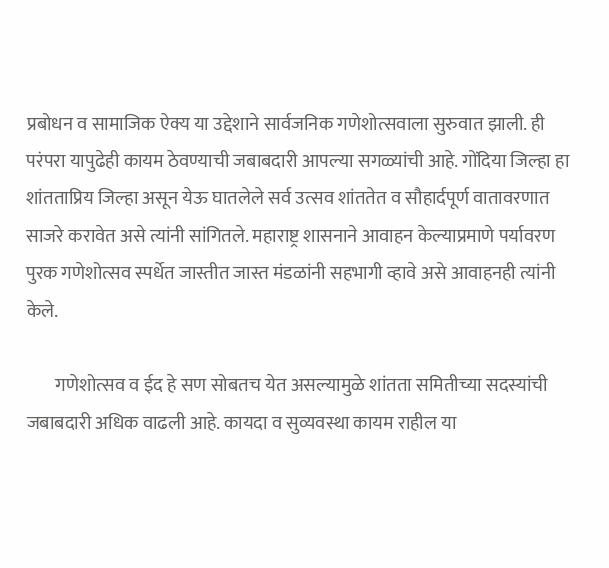प्रबोधन व सामाजिक ऐक्य या उद्देशाने सार्वजनिक गणेशोत्सवाला सुरुवात झाली. ही परंपरा यापुढेही कायम ठेवण्याची जबाबदारी आपल्या सगळ्यांची आहे. गोंदिया जिल्हा हा शांतताप्रिय जिल्हा असून येऊ घातलेले सर्व उत्सव शांततेत व सौहार्दपूर्ण वातावरणात साजरे करावेत असे त्यांनी सांगितले. महाराष्ट्र शासनाने आवाहन केल्याप्रमाणे पर्यावरण पुरक गणेशोत्सव स्पर्धेत जास्तीत जास्त मंडळांनी सहभागी व्हावे असे आवाहनही त्यांनी केले.

        गणेशोत्सव व ईद हे सण सोबतच येत असल्यामुळे शांतता समितीच्या सदस्यांची जबाबदारी अधिक वाढली आहे. कायदा व सुव्यवस्था कायम राहील या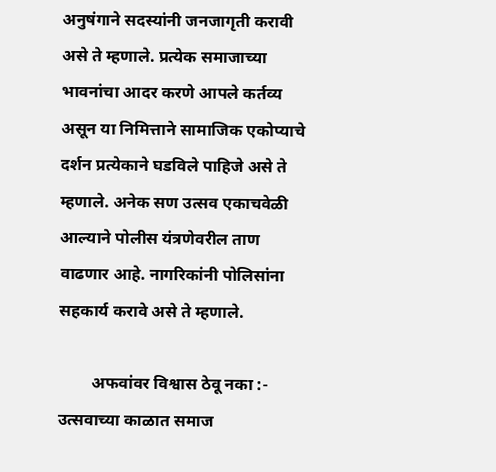अनुषंगाने सदस्यांनी जनजागृती करावी असे ते म्हणाले. प्रत्येक समाजाच्या भावनांचा आदर करणे आपले कर्तव्य असून या निमित्ताने सामाजिक एकोप्याचे दर्शन प्रत्येकाने घडविले पाहिजे असे ते म्हणाले. अनेक सण उत्सव एकाचवेळी आल्याने पोलीस यंत्रणेवरील ताण वाढणार आहे. नागरिकांनी पोलिसांना सहकार्य करावे असे ते म्हणाले.

        अफवांवर विश्वास ठेवू नका :- उत्सवाच्या काळात समाज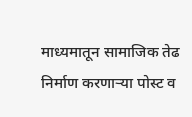माध्यमातून सामाजिक तेढ निर्माण करणाऱ्या पोस्ट व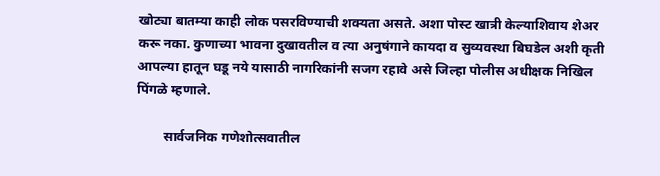खोट्या बातम्या काही लोक पसरविण्याची शक्यता असते. अशा पोस्ट खात्री केल्याशिवाय शेअर करू नका. कुणाच्या भावना दुखावतील व त्या अनुषंगाने कायदा व सुव्यवस्था बिघडेल अशी कृती आपल्या हातून घडू नये यासाठी नागरिकांनी सजग रहावे असे जिल्हा पोलीस अधीक्षक निखिल पिंगळे म्हणाले.

        सार्वजनिक गणेशोत्सवातील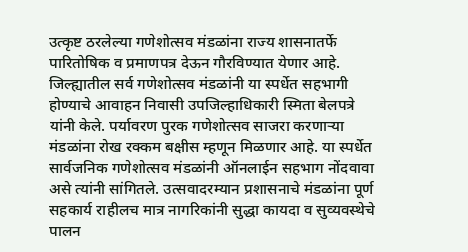उत्कृष्ट ठरलेल्या गणेशोत्सव मंडळांना राज्य शासनातर्फे पारितोषिक व प्रमाणपत्र देऊन गौरविण्यात येणार आहे. जिल्ह्यातील सर्व गणेशोत्सव मंडळांनी या स्पर्धेत सहभागी होण्याचे आवाहन निवासी उपजिल्हाधिकारी स्मिता बेलपत्रे यांनी केले. पर्यावरण पुरक गणेशोत्सव साजरा करणाऱ्या मंडळांना रोख रक्कम बक्षीस म्हणून मिळणार आहे. या स्पर्धेत सार्वजनिक गणेशोत्सव मंडळांनी ऑनलाईन सहभाग नोंदवावा असे त्यांनी सांगितले. उत्सवादरम्यान प्रशासनाचे मंडळांना पूर्ण सहकार्य राहीलच मात्र नागरिकांनी सुद्धा कायदा व सुव्यवस्थेचे पालन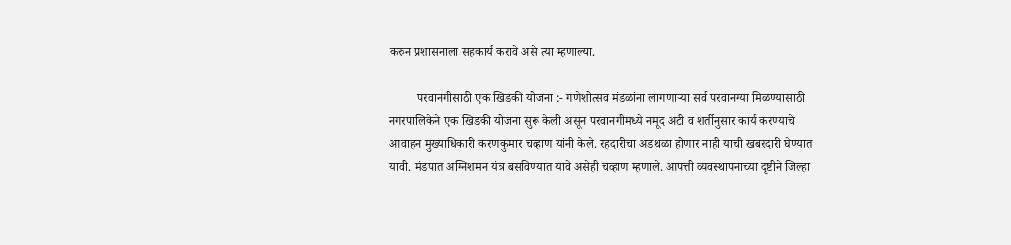करुन प्रशासनाला सहकार्य करावे असे त्या म्हणाल्या.

         परवानगीसाठी एक खिडकी योजना :- गणेशोत्सव मंडळांना लागणाऱ्या सर्व परवानग्या मिळण्यासाठी नगरपालिकेने एक खिडकी योजना सुरू केली असून परवानगीमध्ये नमूद अटी व शर्तीनुसार कार्य करण्याचे आवाहन मुख्याधिकारी करणकुमार चव्हाण यांनी केले. रहदारीचा अडथळा होणार नाही याची खबरदारी घेण्यात यावी. मंडपात अग्निशमन यंत्र बसविण्यात यावे असेही चव्हाण म्हणाले. आपत्ती व्यवस्थापनाच्या दृष्टीने जिल्हा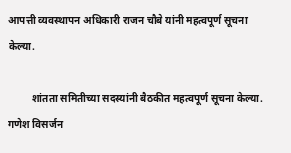आपत्ती व्यवस्थापन अधिकारी राजन चौबे यांनी महत्वपूर्ण सूचना केल्या.

         शांतता समितीच्या सदस्यांनी बैठकीत महत्वपूर्ण सूचना केल्या. गणेश विसर्जन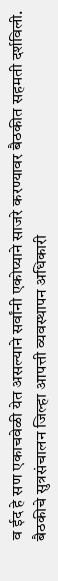व ईद हे सण एकाचवेळी येत असल्याने सर्वांनी एकोप्याने साजरे करण्यावर बैठकीत सहमती दर्शविली. बैठकीचे सुत्रसंचालन जिल्हा आपत्ती व्यवस्थापन अधिकारी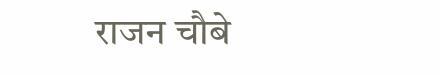राजन चौबे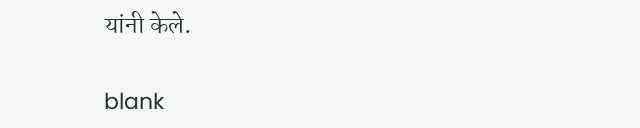यांनी केले.

blank